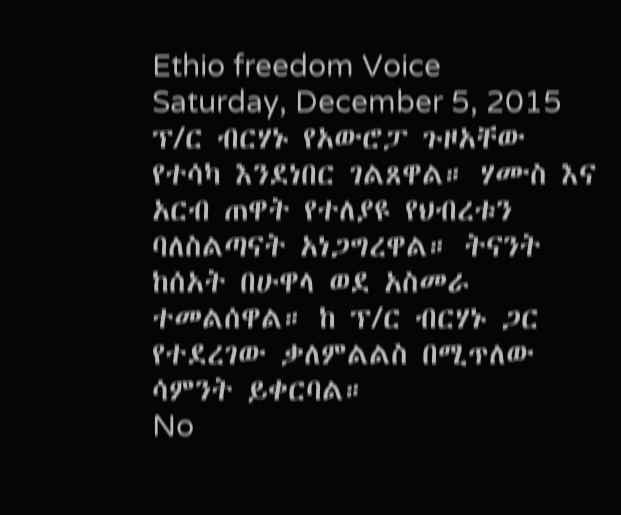Ethio freedom Voice
Saturday, December 5, 2015
ፕ/ር ብርሃኑ የአውሮፓ ጉዞአቸው የተሳካ እንደነበር ገልጸዋል። ሃሙስ እና አርብ ጠዋት የተለያዩ የህብረቱን ባለስልጣናት አነጋግረዋል። ትናንት ከሰአት በሁዋላ ወደ አስመራ ተመልሰዋል። ከ ፕ/ር ብርሃኑ ጋር የተደረገው ቃለምልልስ በሚጥለው ሳምንት ይቀርባል።
No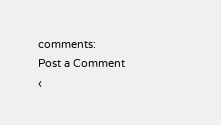comments:
Post a Comment
‹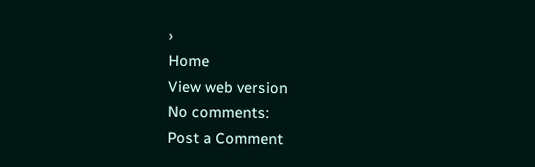›
Home
View web version
No comments:
Post a Comment